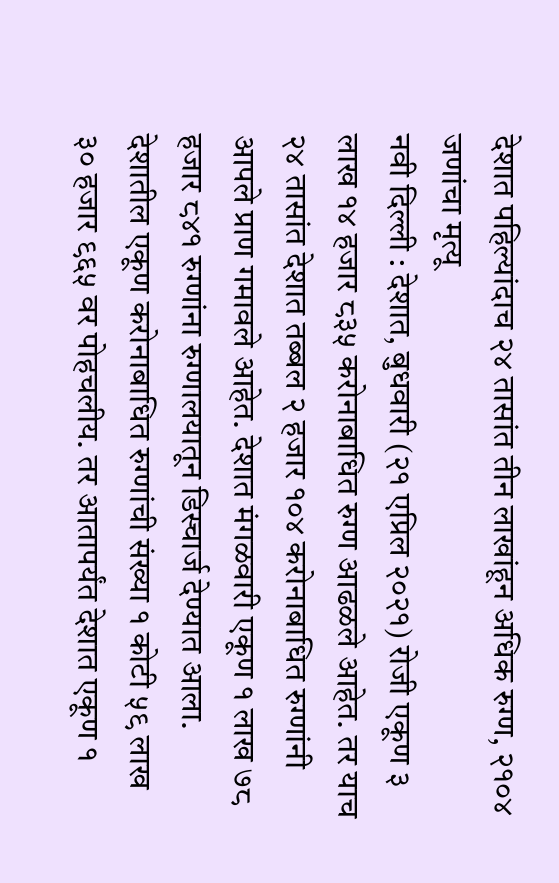देशात पहिल्यांदाच २४ तासांत तीन लाखांहून अधिक रुग्ण, २१०४ जणांचा मृत्यू
नवी दिल्ली : देशात, बुधवारी (२१ एप्रिल २०२१) रोजी एकूण ३ लाख १४ हजार ८३५ करोनाबाधित रुग्ण आढळले आहेत. तर याच २४ तासांत देशात तब्बल २ हजार १०४ करोनाबाधित रुग्णांनी आपले प्राण गमावले आहेत. देशात मंगळवारी एकूण १ लाख ७८ हजार ८४१ रुग्णांना रुग्णालयातून डिस्चार्ज देण्यात आला. देशातील एकूण करोनाबाधित रुग्णांची संख्या १ कोटी ५९ लाख ३० हजार ९६५ वर पोहचलीय. तर आतापर्यंत देशात एकूण १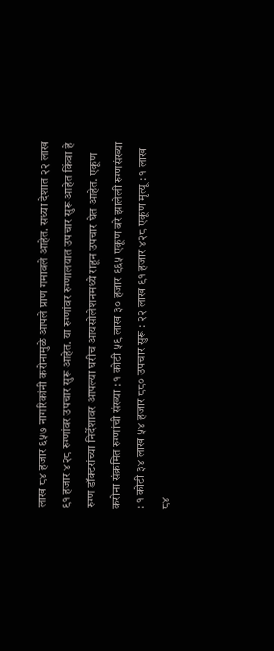लाख ८४ हजार ६५७ नागरिकांनी करोनामुळे आपले प्राण गमावले आहेत. सध्या देशात २२ लाख ९१ हजार ४२८ रुग्णांवर उपचार सुरू आहेत. या रुग्णांवर रुग्णालयात उपचार सुरू आहेत किंवा हे रुग्ण डॉक्टरांच्या निर्देशावर आपल्या घरीच आयसोलेशनमध्ये राहून उपचार घेत आहेत. एकूण करोना संक्रमित रुग्णांची संख्या : १ कोटी ५९ लाख ३० हजार ९६५ एकूण बरे झालेली रुग्णसंख्या : १ कोटी ३४ लाख ५४ हजार ८८० उपचार सुरू : २२ लाख ९१ हजार ४२८ एकूण मृत्यू : १ लाख ८४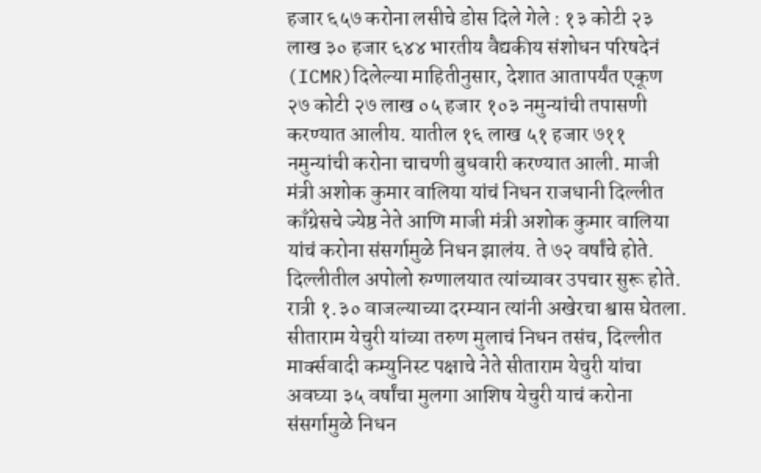हजार ६५७ करोना लसीचे डोस दिले गेले : १३ कोटी २३ लाख ३० हजार ६४४ भारतीय वैद्यकीय संशोधन परिषदेनं (ICMR)दिलेल्या माहितीनुसार, देशात आतापर्यंत एकूण २७ कोटी २७ लाख ०५ हजार १०३ नमुन्यांची तपासणी करण्यात आलीय. यातील १६ लाख ५१ हजार ७११ नमुन्यांची करोना चाचणी बुधवारी करण्यात आली. माजी मंत्री अशोक कुमार वालिया यांचं निधन राजधानी दिल्लीत काँग्रेसचे ज्येष्ठ नेते आणि माजी मंत्री अशोक कुमार वालिया यांचं करोना संसर्गामुळे निधन झालंय. ते ७२ वर्षांचे होते. दिल्लीतील अपोलो रुग्णालयात त्यांच्यावर उपचार सुरू होते. रात्री १.३० वाजल्याच्या दरम्यान त्यांनी अखेरचा श्वास घेतला. सीताराम येचुरी यांच्या तरुण मुलाचं निधन तसंच, दिल्लीत मार्क्सवादी कम्युनिस्ट पक्षाचे नेते सीताराम येचुरी यांचा अवघ्या ३५ वर्षांचा मुलगा आशिष येचुरी याचं करोना संसर्गामुळे निधन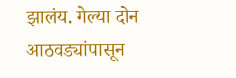झालंय. गेल्या दोन आठवड्यांपासून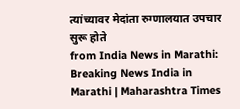त्यांच्यावर मेदांता रुग्णालयात उपचार सुरू होते
from India News in Marathi: Breaking News India in Marathi | Maharashtra Times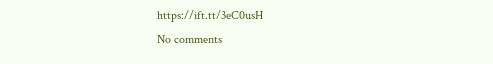https://ift.tt/3eC0usH
No comments